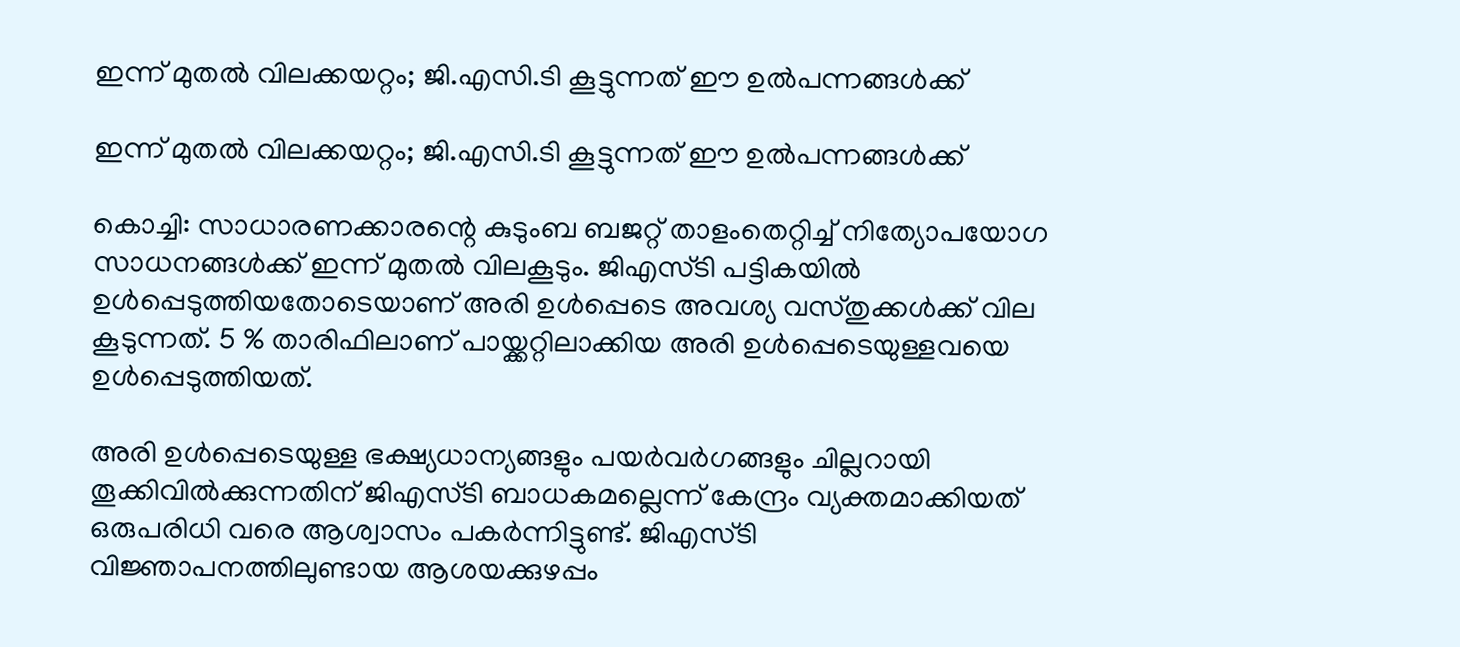ഇന്ന് മുതല്‍ വിലക്കയറ്റം; ജി.എസി.ടി കൂട്ടുന്നത് ഈ ഉല്‍പന്നങ്ങള്‍ക്ക്

ഇന്ന് മുതല്‍ വിലക്കയറ്റം; ജി.എസി.ടി കൂട്ടുന്നത് ഈ ഉല്‍പന്നങ്ങള്‍ക്ക്

കൊച്ചി: സാധാരണക്കാരന്റെ കുടുംബ ബജറ്റ് താളംതെറ്റിച്ച് നിത്യോപയോഗ സാധനങ്ങള്‍ക്ക് ഇന്ന് മുതല്‍ വിലകൂടും. ജിഎസ്ടി പട്ടികയില്‍ ഉള്‍പ്പെടുത്തിയതോടെയാണ് അരി ഉള്‍പ്പെടെ അവശ്യ വസ്തുക്കള്‍ക്ക് വില കൂടുന്നത്. 5 % താരിഫിലാണ് പായ്ക്കറ്റിലാക്കിയ അരി ഉള്‍പ്പെടെയുള്ളവയെ ഉള്‍പ്പെടുത്തിയത്.

അരി ഉള്‍പ്പെടെയുള്ള ഭക്ഷ്യധാന്യങ്ങളും പയര്‍വര്‍ഗങ്ങളും ചില്ലറായി തൂക്കിവില്‍ക്കുന്നതിന് ജിഎസ്ടി ബാധകമല്ലെന്ന് കേന്ദ്രം വ്യക്തമാക്കിയത് ഒരുപരിധി വരെ ആശ്വാസം പകര്‍ന്നിട്ടുണ്ട്. ജിഎസ്ടി വിജ്ഞാപനത്തിലുണ്ടായ ആശയക്കുഴപ്പം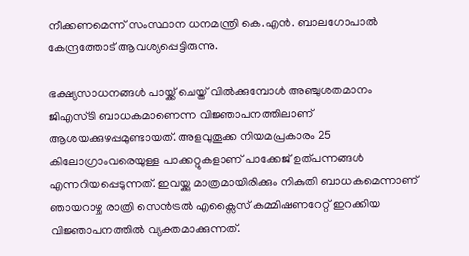നീക്കണമെന്ന് സംസ്ഥാന ധനമന്ത്രി കെ.എന്‍. ബാലഗോപാല്‍ കേന്ദ്രത്തോട് ആവശ്യപ്പെട്ടിരുന്നു.

ഭക്ഷ്യസാധനങ്ങള്‍ പായ്ക്ക് ചെയ്ത് വില്‍ക്കുമ്പോള്‍ അഞ്ചുശതമാനം ജിഎസ്ടി ബാധകമാണെന്ന വിജ്ഞാപനത്തിലാണ് ആശയക്കുഴപ്പമുണ്ടായത്. അളവുതൂക്ക നിയമപ്രകാരം 25 കിലോഗ്രാംവരെയുള്ള പാക്കറ്റുകളാണ് പാക്കേജ് ഉത്പന്നങ്ങള്‍ എന്നറിയപ്പെടുന്നത്. ഇവയ്ക്കു മാത്രമായിരിക്കും നികുതി ബാധകമെന്നാണ് ഞായറാഴ്ച രാത്രി സെന്‍ട്രല്‍ എക്സൈസ് കമ്മിഷണറേറ്റ് ഇറക്കിയ വിജ്ഞാപനത്തില്‍ വ്യക്തമാക്കുന്നത്.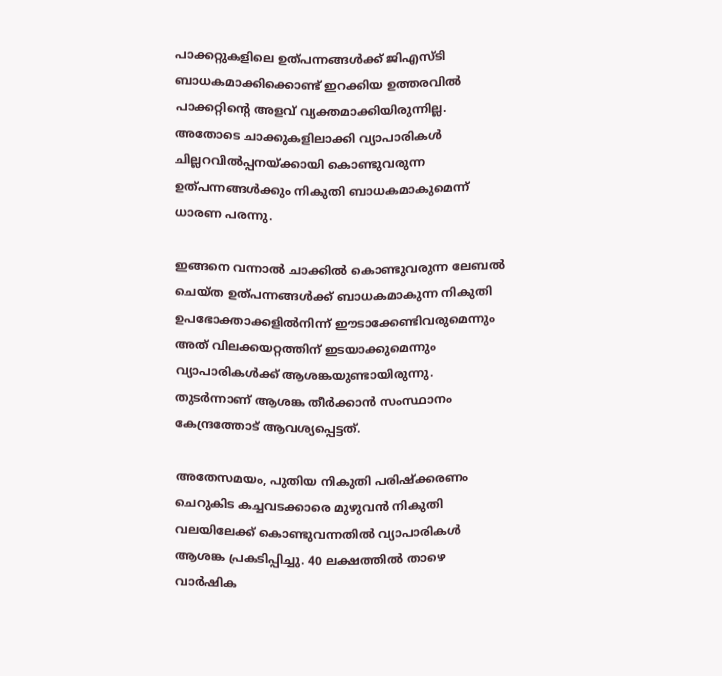പാക്കറ്റുകളിലെ ഉത്പന്നങ്ങള്‍ക്ക് ജിഎസ്ടി ബാധകമാക്കിക്കൊണ്ട് ഇറക്കിയ ഉത്തരവില്‍ പാക്കറ്റിന്റെ അളവ് വ്യക്തമാക്കിയിരുന്നില്ല. അതോടെ ചാക്കുകളിലാക്കി വ്യാപാരികള്‍ ചില്ലറവില്‍പ്പനയ്ക്കായി കൊണ്ടുവരുന്ന ഉത്പന്നങ്ങള്‍ക്കും നികുതി ബാധകമാകുമെന്ന് ധാരണ പരന്നു.

ഇങ്ങനെ വന്നാല്‍ ചാക്കില്‍ കൊണ്ടുവരുന്ന ലേബല്‍ ചെയ്ത ഉത്പന്നങ്ങള്‍ക്ക് ബാധകമാകുന്ന നികുതി ഉപഭോക്താക്കളില്‍നിന്ന് ഈടാക്കേണ്ടിവരുമെന്നും അത് വിലക്കയറ്റത്തിന് ഇടയാക്കുമെന്നും വ്യാപാരികള്‍ക്ക് ആശങ്കയുണ്ടായിരുന്നു. തുടര്‍ന്നാണ് ആശങ്ക തീര്‍ക്കാന്‍ സംസ്ഥാനം കേന്ദ്രത്തോട് ആവശ്യപ്പെട്ടത്.

അതേസമയം, പുതിയ നികുതി പരിഷ്‌ക്കരണം ചെറുകിട കച്ചവടക്കാരെ മുഴുവന്‍ നികുതി വലയിലേക്ക് കൊണ്ടുവന്നതില്‍ വ്യാപാരികള്‍ ആശങ്ക പ്രകടിപ്പിച്ചു. 40 ലക്ഷത്തില്‍ താഴെ വാര്‍ഷിക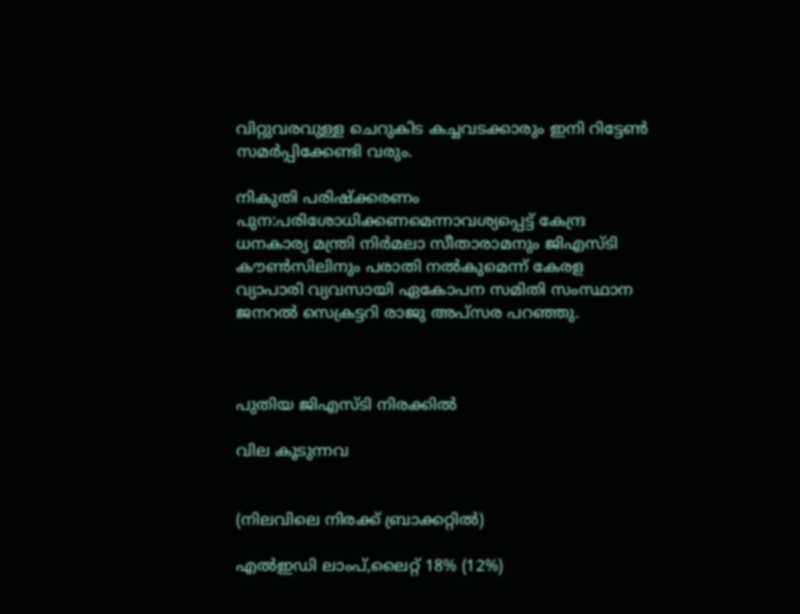വിറ്റുവരവുള്ള ചെറുകിട കച്ചവടക്കാരും ഇനി റിട്ടേണ്‍ സമര്‍പ്പിക്കേണ്ടി വരും.

നികുതി പരിഷ്‌ക്കരണം പുന:പരിശോധിക്കണമെന്നാവശ്യപ്പെട്ട് കേന്ദ്ര ധനകാര്യ മന്ത്രി നിര്‍മലാ സീതാരാമനും ജിഎസ്ടി കൗണ്‍സിലിനും പരാതി നല്‍കുമെന്ന് കേരള വ്യാപാരി വ്യവസായി ഏകോപന സമിതി സംസ്ഥാന ജനറല്‍ സെക്രട്ടറി രാജു അപ്‌സര പറഞ്ഞു.



പുതിയ ജിഎസ്ടി നിരക്കില്‍

വില കൂടുന്നവ


(നിലവിലെ നിരക്ക് ബ്രാക്കറ്റില്‍)

എല്‍ഇഡി ലാംപ്,ലൈറ്റ് 18% (12%)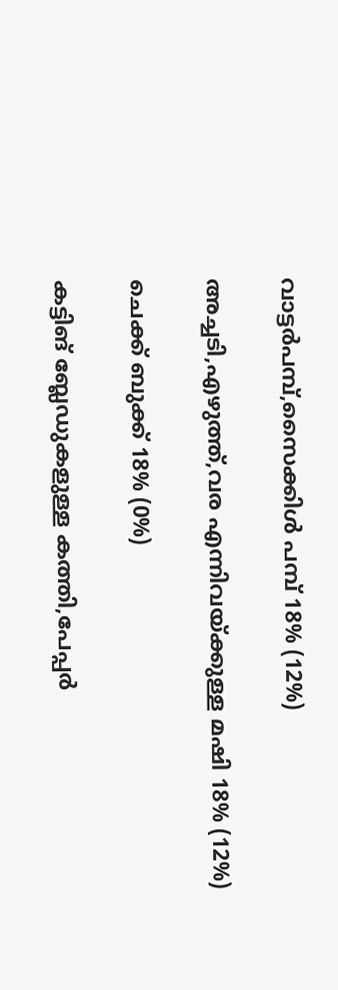വാട്ടര്‍പമ്പ്,സൈക്കിള്‍ പമ്പ് 18% (12%)

അച്ചടി,എഴുത്ത്,വര എന്നിവയ്ക്കുള്ള മഷി 18% (12%)

ചെക്ക് ബുക്ക് 18% (0%)

കട്ടിങ് ബ്ലേഡുകളുള്ള കത്തി,പേപ്പര്‍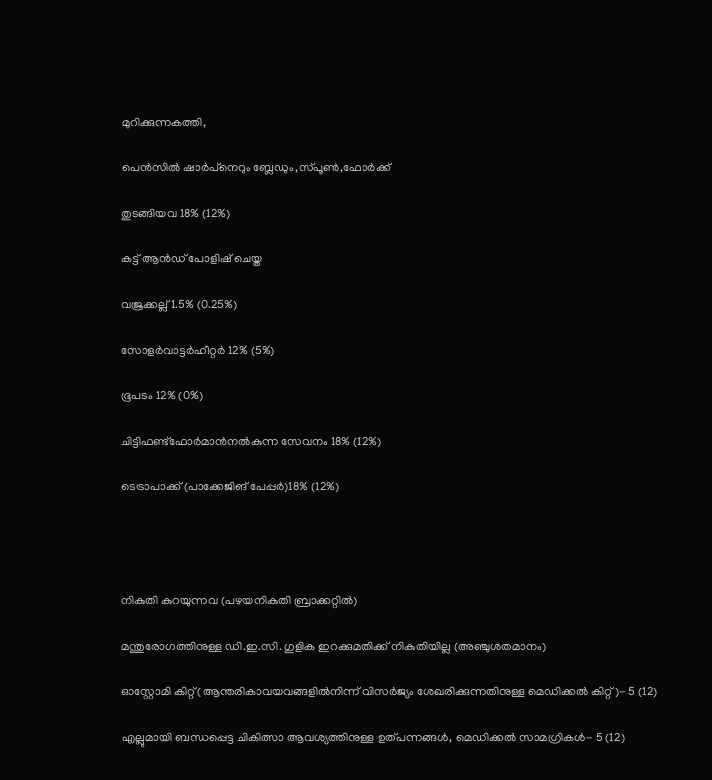മുറിക്കുന്നകത്തി,

പെന്‍സില്‍ ഷാര്‍പ്‌നെറും ബ്ലേഡും,സ്പൂണ്‍,ഫോര്‍ക്ക്

തുടങ്ങിയവ 18% (12%)

കട്ട് ആന്‍ഡ് പോളിഷ് ചെയ്ത

വജ്രക്കല്ല് 1.5% (0.25%)

സോളര്‍വാട്ടര്‍ഹീറ്റര്‍ 12% (5%)

ഭൂപടം 12% (0%)

ചിട്ടിഫണ്ട്‌ഫോര്‍മാന്‍നല്‍കുന്ന സേവനം 18% (12%)

ടെട്രാപാക്ക് (പാക്കേജിങ് പേപ്പര്‍)18% (12%)




നികുതി കുറയുന്നവ (പഴയനികുതി ബ്രാക്കറ്റില്‍)

മന്തുരോഗത്തിനുള്ള ഡി.ഇ.സി. ഗുളിക ഇറക്കുമതിക്ക് നികുതിയില്ല (അഞ്ചുശതമാനം)

ഓസ്റ്റോമി കിറ്റ് (ആന്തരികാവയവങ്ങളില്‍നിന്ന് വിസര്‍ജ്യം ശേഖരിക്കുന്നതിനുള്ള മെഡിക്കല്‍ കിറ്റ്)- 5 (12)

എല്ലുമായി ബന്ധപ്പെട്ട ചികിത്സാ ആവശ്യത്തിനുള്ള ഉത്പന്നങ്ങള്‍, മെഡിക്കല്‍ സാമഗ്രികള്‍- 5 (12)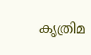കൃത്രിമ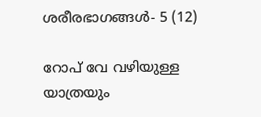ശരീരഭാഗങ്ങള്‍- 5 (12)

റോപ് വേ വഴിയുള്ള യാത്രയും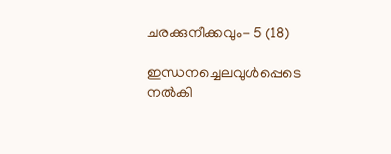ചരക്കുനീക്കവും- 5 (18)

ഇന്ധനച്ചെലവുള്‍പ്പെടെ നല്‍കി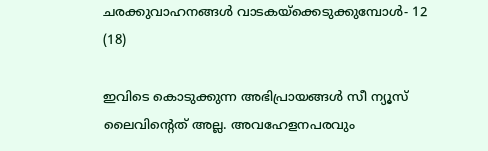ചരക്കുവാഹനങ്ങള്‍ വാടകയ്ക്കെടുക്കുമ്പോള്‍- 12 (18)

ഇവിടെ കൊടുക്കുന്ന അഭിപ്രായങ്ങള്‍ സീ ന്യൂസ് ലൈവിന്റെത് അല്ല. അവഹേളനപരവും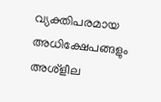വ്യക്തിപരമായ അധിക്ഷേപങ്ങളും അശ്‌ളീല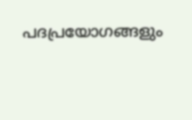പദപ്രയോഗങ്ങളും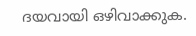ദയവായി ഒഴിവാക്കുക.